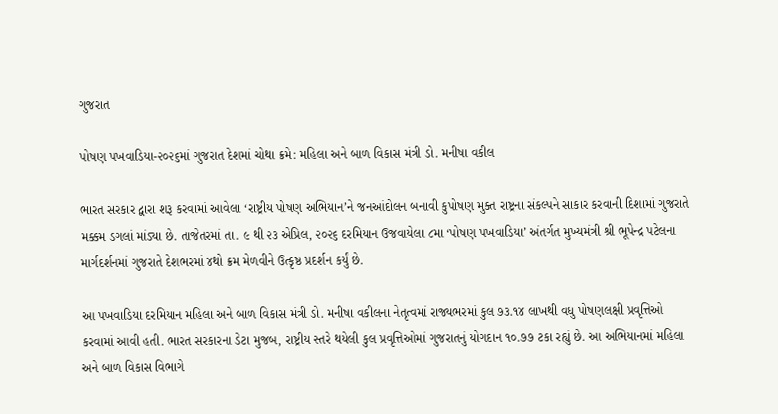ગુજરાત

પોષણ પખવાડિયા-૨૦૨૬માં ગુજરાત દેશમાં ચોથા ક્રમે: મહિલા અને બાળ વિકાસ મંત્રી ડો. મનીષા વકીલ

ભારત સરકાર દ્વારા શરૂ કરવામાં આવેલા ‘રાષ્ટ્રીય પોષણ અભિયાન’ને જનઆંદોલન બનાવી કુપોષણ મુક્ત રાષ્ટ્રના સંકલ્પને સાકાર કરવાની દિશામાં ગુજરાતે મક્કમ ડગલાં માંડ્યા છે. તાજેતરમાં તા. ૯ થી ૨૩ એપ્રિલ, ૨૦૨૬ દરમિયાન ઉજવાયેલા ૮મા ‘પોષણ પખવાડિયા’ અંતર્ગત મુખ્યમંત્રી શ્રી ભૂપેન્દ્ર પટેલના માર્ગદર્શનમાં ગુજરાતે દેશભરમાં ૪થો ક્રમ મેળવીને ઉત્કૃષ્ઠ પ્રદર્શન કર્યું છે.

આ પખવાડિયા દરમિયાન મહિલા અને બાળ વિકાસ મંત્રી ડો. મનીષા વકીલના નેતૃત્વમાં રાજ્યભરમાં કુલ ૭૩.૧૪ લાખથી વધુ પોષણલક્ષી પ્રવૃત્તિઓ કરવામાં આવી હતી. ભારત સરકારના ડેટા મુજબ, રાષ્ટ્રીય સ્તરે થયેલી કુલ પ્રવૃત્તિઓમાં ગુજરાતનું યોગદાન ૧૦.૭૭ ટકા રહ્યું છે. આ અભિયાનમાં મહિલા અને બાળ વિકાસ વિભાગે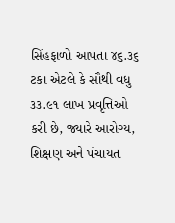સિંહફાળો આપતા ૪૬.૩૬ ટકા એટલે કે સૌથી વધુ ૩૩.૯૧ લાખ પ્રવૃત્તિઓ કરી છે, જ્યારે આરોગ્ય, શિક્ષણ અને પંચાયત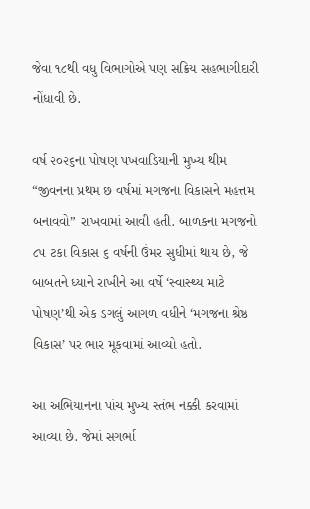જેવા ૧૮થી વધુ વિભાગોએ પણ સક્રિય સહભાગીદારી નોંધાવી છે.

વર્ષ ૨૦૨૬ના પોષણ પખવાડિયાની મુખ્ય થીમ “જીવનના પ્રથમ છ વર્ષમાં મગજના વિકાસને મહત્તમ બનાવવો” રાખવામાં આવી હતી. બાળકના મગજનો ૮૫ ટકા વિકાસ ૬ વર્ષની ઉંમર સુધીમાં થાય છે, જે બાબતને ધ્યાને રાખીને આ વર્ષે ‘સ્વાસ્થ્ય માટે પોષણ’થી એક ડગલું આગળ વધીને ‘મગજના શ્રેષ્ઠ વિકાસ’ પર ભાર મૂકવામાં આવ્યો હતો.

આ અભિયાનના પાંચ મુખ્ય સ્તંભ નક્કી કરવામાં આવ્યા છે. જેમાં સગર્ભા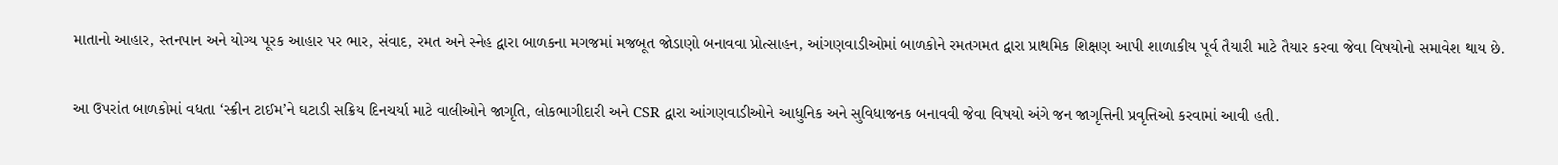માતાનો આહાર, સ્તનપાન અને યોગ્ય પૂરક આહાર પર ભાર, સંવાદ, રમત અને સ્નેહ દ્વારા બાળકના મગજમાં મજબૂત જોડાણો બનાવવા પ્રોત્સાહન, આંગણવાડીઓમાં બાળકોને રમતગમત દ્વારા પ્રાથમિક શિક્ષણ આપી શાળાકીય પૂર્વ તૈયારી માટે તૈયાર કરવા જેવા વિષયોનો સમાવેશ થાય છે.

આ ઉપરાંત બાળકોમાં વધતા ‘સ્ક્રીન ટાઈમ’ને ઘટાડી સક્રિય દિનચર્યા માટે વાલીઓને જાગૃતિ, લોકભાગીદારી અને CSR દ્વારા આંગણવાડીઓને આધુનિક અને સુવિધાજનક બનાવવી જેવા વિષયો અંગે જન જાગૃત્તિની પ્રવૃત્તિઓ કરવામાં આવી હતી.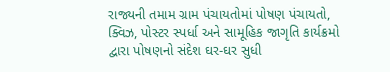રાજ્યની તમામ ગ્રામ પંચાયતોમાં પોષણ પંચાયતો, ક્વિઝ, પોસ્ટર સ્પર્ધા અને સામૂહિક જાગૃતિ કાર્યક્રમો દ્વારા પોષણનો સંદેશ ઘર-ઘર સુધી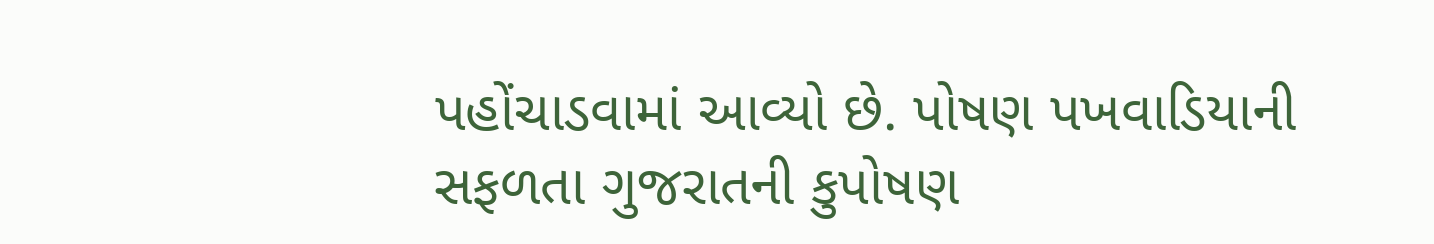પહોંચાડવામાં આવ્યો છે. પોષણ પખવાડિયાની સફળતા ગુજરાતની કુપોષણ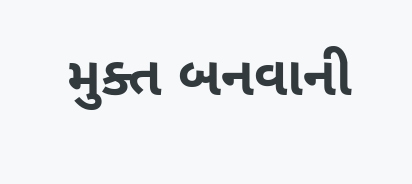મુક્ત બનવાની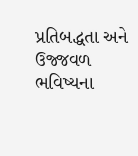પ્રતિબદ્ધતા અને ઉજ્જવળ ભવિષ્યના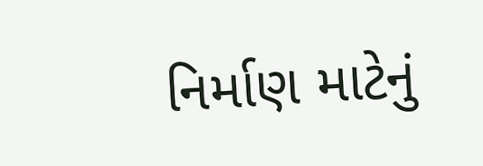નિર્માણ માટેનું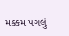મક્કમ પગલું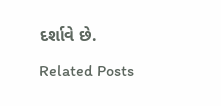દર્શાવે છે.

Related Posts